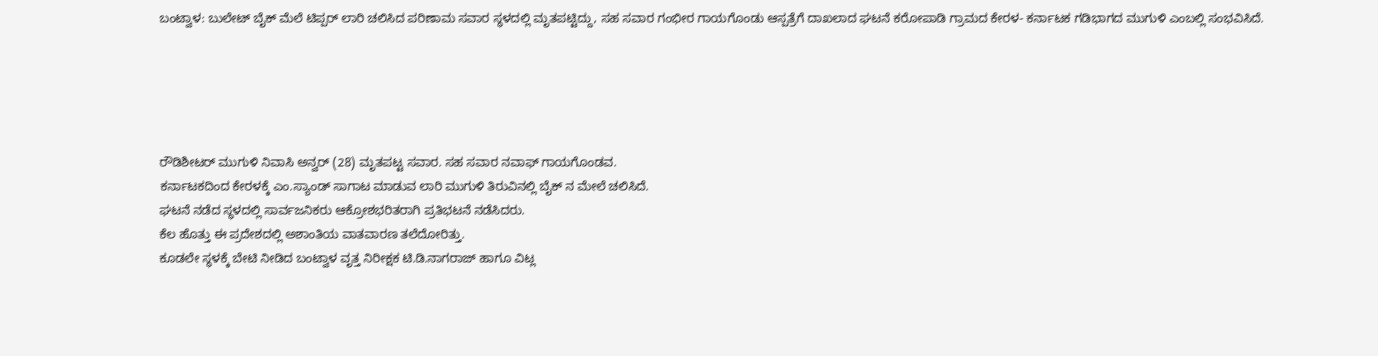ಬಂಟ್ವಾಳ: ಬುಲೇಟ್ ಬೈಕ್ ಮೆಲೆ ಟಿಪ್ಪರ್ ಲಾರಿ ಚಲಿಸಿದ ಪರಿಣಾಮ ಸವಾರ ಸ್ಥಳದಲ್ಲಿ ಮೃತಪಟ್ಟಿದ್ದು, ಸಹ ಸವಾರ ಗಂಭೀರ ಗಾಯಗೊಂಡು ಆಸ್ಪತ್ರೆಗೆ ದಾಖಲಾದ ಘಟನೆ ಕರೋಪಾಡಿ ಗ್ರಾಮದ ಕೇರಳ- ಕರ್ನಾಟಕ ಗಡಿಭಾಗದ ಮುಗುಳಿ ಎಂಬಲ್ಲಿ ಸಂಭವಿಸಿದೆ.





ರೌಡಿಶೀಟರ್ ಮುಗುಳಿ ನಿವಾಸಿ ಅನ್ವರ್ (28) ಮೃತಪಟ್ಟ ಸವಾರ. ಸಹ ಸವಾರ ನವಾಫ್ ಗಾಯಗೊಂಡವ.
ಕರ್ನಾಟಕದಿಂದ ಕೇರಳಕ್ಕೆ ಎಂ.ಸ್ಯಾಂಡ್ ಸಾಗಾಟ ಮಾಡುವ ಲಾರಿ ಮುಗುಳಿ ತಿರುವಿನಲ್ಲಿ ಬೈಕ್ ನ ಮೇಲೆ ಚಲಿಸಿದೆ.
ಘಟನೆ ನಡೆದ ಸ್ಥಳದಲ್ಲಿ ಸಾರ್ವಜನಿಕರು ಆಕ್ರೋಶಭರಿತರಾಗಿ ಪ್ರತಿಭಟನೆ ನಡೆಸಿದರು.
ಕೆಲ ಹೊತ್ತು ಈ ಪ್ರದೇಶದಲ್ಲಿ ಅಶಾಂತಿಯ ವಾತವಾರಣ ತಲೆದೋರಿತ್ತು.
ಕೂಡಲೇ ಸ್ಥಳಕ್ಕೆ ಬೇಟಿ ನೀಡಿದ ಬಂಟ್ವಾಳ ವೃತ್ತ ನಿರೀಕ್ಷಕ ಟಿ.ಡಿ.ನಾಗರಾಜ್ ಹಾಗೂ ವಿಟ್ಲ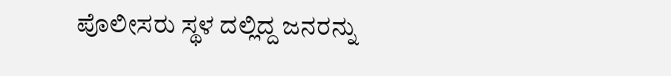ಪೊಲೀಸರು ಸ್ಥಳ ದಲ್ಲಿದ್ದ ಜನರನ್ನು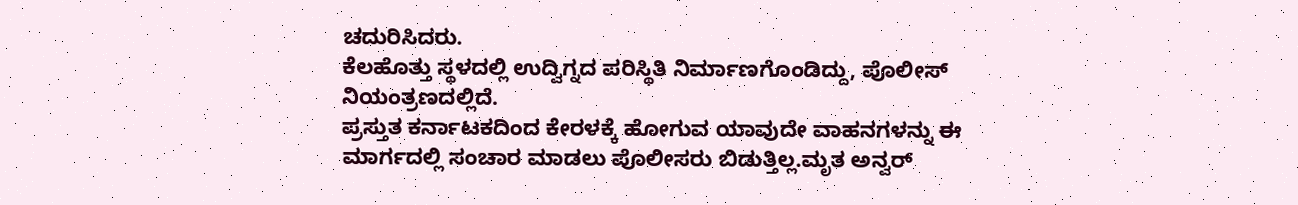ಚದುರಿಸಿದರು.
ಕೆಲಹೊತ್ತು ಸ್ಥಳದಲ್ಲಿ ಉದ್ವಿಗ್ನದ ಪರಿಸ್ಥಿತಿ ನಿರ್ಮಾಣಗೊಂಡಿದ್ದು, ಪೊಲೀಸ್ ನಿಯಂತ್ರಣದಲ್ಲಿದೆ.
ಪ್ರಸ್ತುತ ಕರ್ನಾಟಕದಿಂದ ಕೇರಳಕ್ಕೆ ಹೋಗುವ ಯಾವುದೇ ವಾಹನಗಳನ್ನು ಈ ಮಾರ್ಗದಲ್ಲಿ ಸಂಚಾರ ಮಾಡಲು ಪೊಲೀಸರು ಬಿಡುತ್ತಿಲ್ಲ.ಮೃತ ಅನ್ವರ್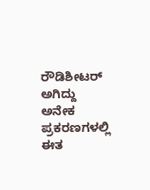ರೌಡಿಶೀಟರ್ ಅಗಿದ್ದು ಅನೇಕ ಪ್ರಕರಣಗಳಲ್ಲಿ ಈತ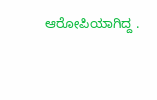ಆರೋಪಿಯಾಗಿದ್ದ .